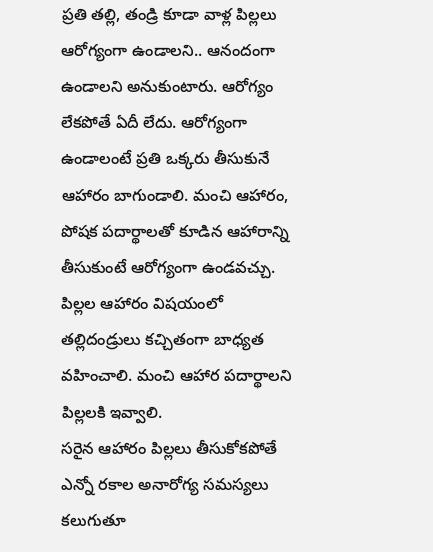ప్రతి తల్లి, తండ్రి కూడా వాళ్ల పిల్లలు ఆరోగ్యంగా ఉండాలని.. ఆనందంగా ఉండాలని అనుకుంటారు. ఆరోగ్యం లేకపోతే ఏదీ లేదు. ఆరోగ్యంగా ఉండాలంటే ప్రతి ఒక్కరు తీసుకునే ఆహారం బాగుండాలి. మంచి ఆహారం, పోషక పదార్థాలతో కూడిన ఆహారాన్ని తీసుకుంటే ఆరోగ్యంగా ఉండవచ్చు. పిల్లల ఆహారం విషయంలో తల్లిదండ్రులు కచ్చితంగా బాధ్యత వహించాలి. మంచి ఆహార పదార్థాలని పిల్లలకి ఇవ్వాలి.
సరైన ఆహారం పిల్లలు తీసుకోకపోతే ఎన్నో రకాల అనారోగ్య సమస్యలు కలుగుతూ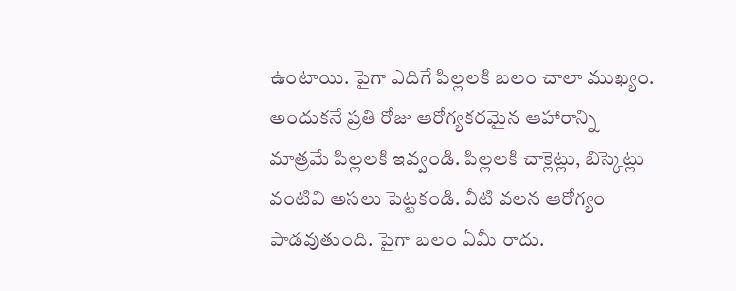ఉంటాయి. పైగా ఎదిగే పిల్లలకి బలం చాలా ముఖ్యం. అందుకనే ప్రతి రోజు ఆరోగ్యకరమైన ఆహారాన్ని మాత్రమే పిల్లలకి ఇవ్వండి. పిల్లలకి చాక్లెట్లు, బిస్కెట్లు వంటివి అసలు పెట్టకండి. వీటి వలన ఆరోగ్యం పాడవుతుంది. పైగా బలం ఏమీ రాదు.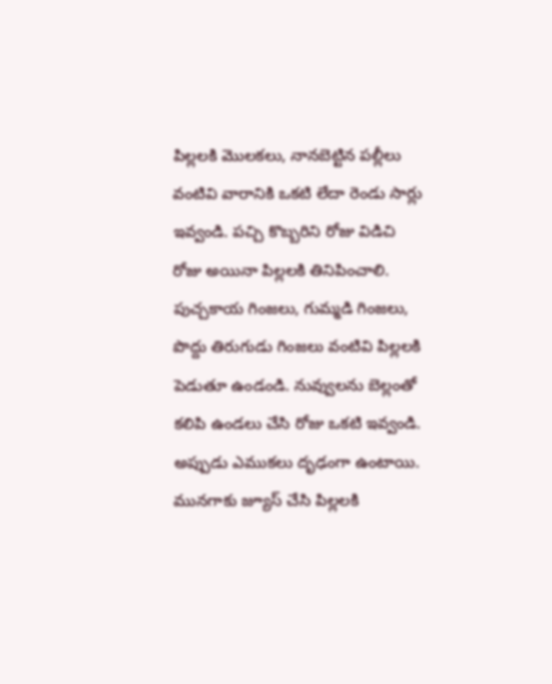పిల్లలకి మొలకలు, నానబెట్టిన పల్లీలు వంటివి వారానికి ఒకటి లేదా రెండు సార్లు ఇవ్వండి. పచ్చి కొబ్బరిని రోజు విడిచి రోజు అయినా పిల్లలకి తినిపించాలి. పుచ్చకాయ గింజలు, గుమ్మడి గింజలు, పొద్దు తిరుగుడు గింజలు వంటివి పిల్లలకి పెడుతూ ఉండండి. నువ్వులను బెల్లంతో కలిపి ఉండలు చేసి రోజు ఒకటి ఇవ్వండి. అప్పుడు ఎముకలు దృఢంగా ఉంటాయి. మునగాకు జ్యూస్ చేసి పిల్లలకి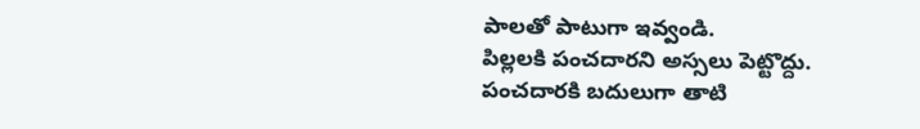పాలతో పాటుగా ఇవ్వండి.
పిల్లలకి పంచదారని అస్సలు పెట్టొద్దు. పంచదారకి బదులుగా తాటి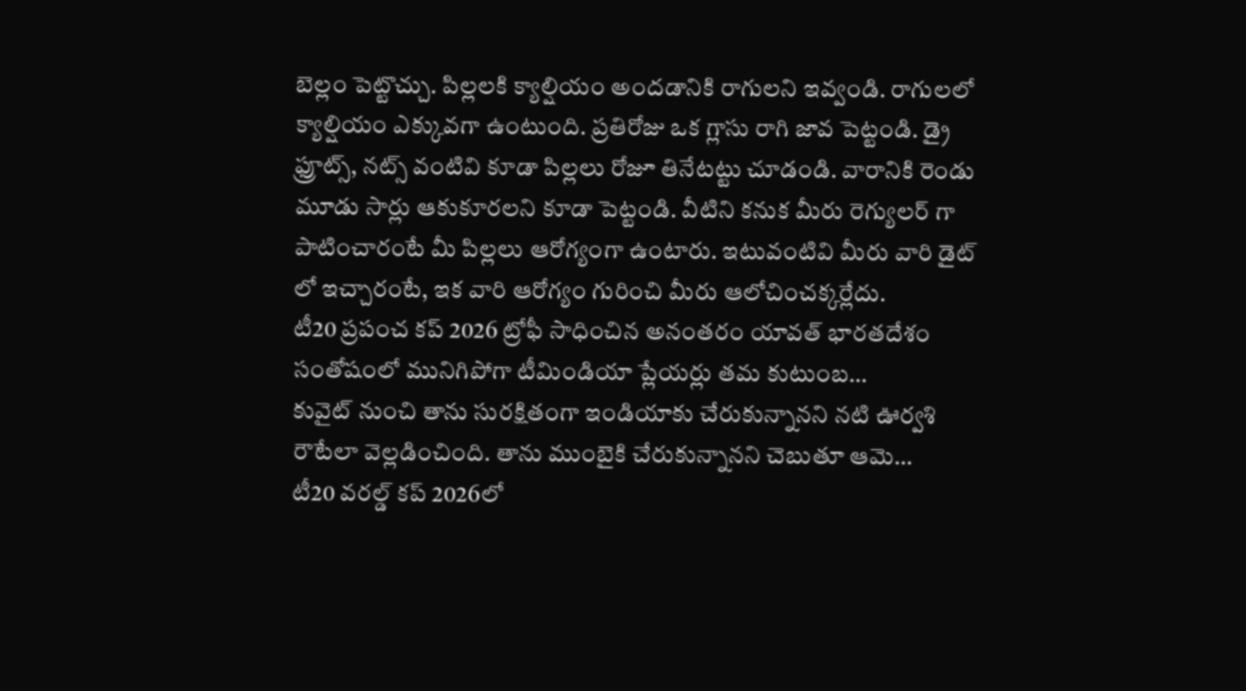బెల్లం పెట్టొచ్చు. పిల్లలకి క్యాల్షియం అందడానికి రాగులని ఇవ్వండి. రాగులలో క్యాల్షియం ఎక్కువగా ఉంటుంది. ప్రతిరోజు ఒక గ్లాసు రాగి జావ పెట్టండి. డ్రై ఫ్రూట్స్, నట్స్ వంటివి కూడా పిల్లలు రోజూ తినేటట్టు చూడండి. వారానికి రెండు మూడు సార్లు ఆకుకూరలని కూడా పెట్టండి. వీటిని కనుక మీరు రెగ్యులర్ గా పాటించారంటే మీ పిల్లలు ఆరోగ్యంగా ఉంటారు. ఇటువంటివి మీరు వారి డైట్ లో ఇచ్చారంటే, ఇక వారి ఆరోగ్యం గురించి మీరు ఆలోచించక్కర్లేదు.
టీ20 ప్రపంచ కప్ 2026 ట్రోఫీ సాధించిన అనంతరం యావత్ భారతదేశం సంతోషంలో మునిగిపోగా టీమిండియా ప్లేయర్లు తమ కుటుంబ…
కువైట్ నుంచి తాను సురక్షితంగా ఇండియాకు చేరుకున్నానని నటి ఊర్వశి రౌటేలా వెల్లడించింది. తాను ముంబైకి చేరుకున్నానని చెబుతూ ఆమె…
టీ20 వరల్డ్ కప్ 2026లో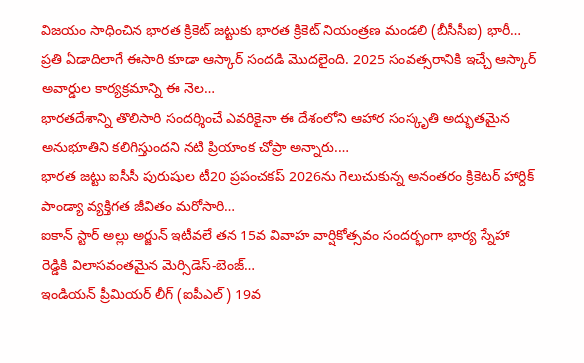విజయం సాధించిన భారత క్రికెట్ జట్టుకు భారత క్రికెట్ నియంత్రణ మండలి (బీసీసీఐ) భారీ…
ప్రతి ఏడాదిలాగే ఈసారి కూడా ఆస్కార్ సందడి మొదలైంది. 2025 సంవత్సరానికి ఇచ్చే ఆస్కార్ అవార్డుల కార్యక్రమాన్ని ఈ నెల…
భారతదేశాన్ని తొలిసారి సందర్శించే ఎవరికైనా ఈ దేశంలోని ఆహార సంస్కృతి అద్భుతమైన అనుభూతిని కలిగిస్తుందని నటి ప్రియాంక చోప్రా అన్నారు.…
భారత జట్టు ఐసీసీ పురుషుల టీ20 ప్రపంచకప్ 2026ను గెలుచుకున్న అనంతరం క్రికెటర్ హార్దిక్ పాండ్యా వ్యక్తిగత జీవితం మరోసారి…
ఐకాన్ స్టార్ అల్లు అర్జున్ ఇటీవలే తన 15వ వివాహ వార్షికోత్సవం సందర్భంగా భార్య స్నేహా రెడ్డికి విలాసవంతమైన మెర్సిడెస్-బెంజ్…
ఇండియన్ ప్రీమియర్ లీగ్ (ఐపీఎల్) 19వ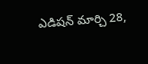ఎడిషన్ మార్చి 28,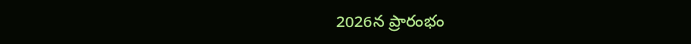2026న ప్రారంభం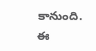కానుంది. ఈ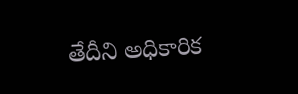తేదీని అధికారిక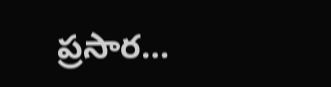ప్రసార…